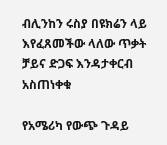ብሊንከን ሩስያ በዩክሬን ላይ እየፈጸመችው ላለው ጥቃት ቻይና ድጋፍ እንዳታቀርብ አስጠነቀቁ

የአሜሪካ የውጭ ጉዳይ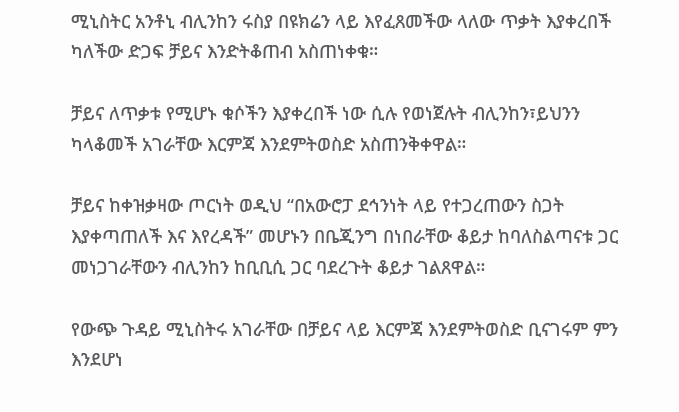ሚኒስትር አንቶኒ ብሊንከን ሩስያ በዩክሬን ላይ እየፈጸመችው ላለው ጥቃት እያቀረበች ካለችው ድጋፍ ቻይና እንድትቆጠብ አስጠነቀቁ።

ቻይና ለጥቃቱ የሚሆኑ ቁሶችን እያቀረበች ነው ሲሉ የወነጀሉት ብሊንከን፣ይህንን ካላቆመች አገራቸው እርምጃ እንደምትወስድ አስጠንቅቀዋል።

ቻይና ከቀዝቃዛው ጦርነት ወዲህ “በአውሮፓ ደኅንነት ላይ የተጋረጠውን ስጋት እያቀጣጠለች እና እየረዳች” መሆኑን በቤጂንግ በነበራቸው ቆይታ ከባለስልጣናቱ ጋር መነጋገራቸውን ብሊንከን ከቢቢሲ ጋር ባደረጉት ቆይታ ገልጸዋል።

የውጭ ጉዳይ ሚኒስትሩ አገራቸው በቻይና ላይ እርምጃ እንደምትወስድ ቢናገሩም ምን እንደሆነ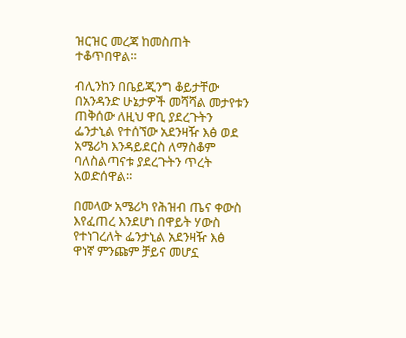ዝርዝር መረጃ ከመስጠት ተቆጥበዋል።

ብሊንከን በቤይጂንግ ቆይታቸው በአንዳንድ ሁኔታዎች መሻሻል መታየቱን ጠቅሰው ለዚህ ዋቢ ያደረጉትን ፌንታኒል የተሰኘው አደንዛዥ እፅ ወደ አሜሪካ እንዳይደርስ ለማስቆም ባለስልጣናቱ ያደረጉትን ጥረት አወድሰዋል።

በመላው አሜሪካ የሕዝብ ጤና ቀውስ እየፈጠረ እንደሆነ በዋይት ሃውስ የተነገረለት ፌንታኒል አደንዛዥ እፅ ዋነኛ ምንጩም ቻይና መሆኗ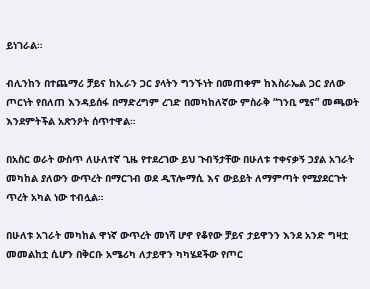ይነገራል።

ብሊንከን በተጨማሪ ቻይና ከኢራን ጋር ያላትን ግንኙነት በመጠቀም ከእስራኤል ጋር ያለው ጦርነት የበለጠ እንዳይሰፋ በማድረግም ረገድ በመካከለኛው ምስራቅ “ገንቢ ሚና” መጫወት እንደምትችል አጽንዖት ሰጥተዋል።

በአስር ወራት ውስጥ ለሁለተኛ ጊዜ የተደረገው ይህ ጉብኝታቸው በሁለቱ ተቀናቃኝ ኃያል አገራት መካከል ያለውን ውጥረት በማርገብ ወደ ዲፕሎማሲ እና ውይይት ለማምጣት የሚያደርጉት ጥረት አካል ነው ተብሏል።

በሁለቱ አገራት መካከል ዋነኛ ውጥረት መነሻ ሆኖ የቆየው ቻይና ታይዋንን እንደ አንድ ግዛቷ መመልከቷ ሲሆን በቅርቡ አሜሪካ ለታይዋን ካካሄደችው የጦር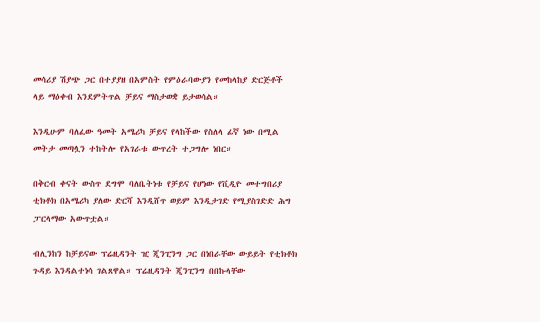መሳሪያ ሽያጭ ጋር በተያያዘ በአምስት የምዕራባውያን የመከላከያ ድርጅቶች ላይ ማዕቀብ እንደምትጥል ቻይና ማስታወቋ ይታወሳል።

እንዲሁም ባለፈው ዓመት አሜሪካ ቻይና የላከችው የስለላ ፊኛ ነው በሚል መትታ መጣሏን ተከትሎ የአገራቱ ውጥረት ተጋግሎ ነበር።

በቅርብ ቀናት ውስጥ ደግሞ ባለቤትነቱ የቻይና የሆነው የቪዲዮ መተግበሪያ ቲክቶክ በአሜሪካ ያለው ድርሻ እንዲሸጥ ወይም እንዲታገድ የሚያስገድድ ሕግ ፓርላማው አውጥቷል።

ብሊንከን ከቻይናው ፕሬዚዳንት ዢ ጂንፒንግ ጋር በነበራቸው ውይይት የቲክቶክ ጉዳይ እንዳልተነሳ ገልጸዋል። ፕሬዚዳንት ጂንፒንግ በበኩላቸው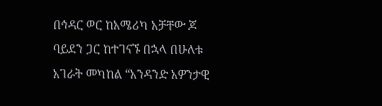በኅዳር ወር ከአሜሪካ አቻቸው ጆ ባይደን ጋር ከተገናኙ በኋላ በሁለቱ አገራት መካከል “አንዳንድ አዎንታዊ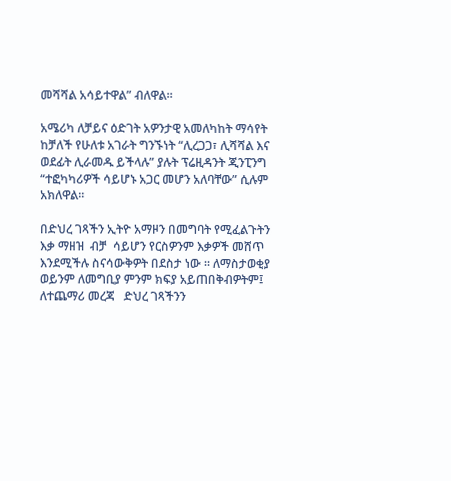መሻሻል አሳይተዋል” ብለዋል።

አሜሪካ ለቻይና ዕድገት አዎንታዊ አመለካከት ማሳየት ከቻለች የሁለቱ አገራት ግንኙነት “ሊረጋጋ፣ ሊሻሻል እና ወደፊት ሊራመዱ ይችላሉ” ያሉት ፕሬዚዳንት ጂንፒንግ “ተፎካካሪዎች ሳይሆኑ አጋር መሆን አለባቸው” ሲሉም አክለዋል።

በድህረ ገጻችን ኢትዮ አማዞን በመግባት የሚፈልጉትን እቃ ማዘዝ  ብቻ  ሳይሆን የርስዎንም እቃዎች መሸጥ እንደሚችሉ ስናሳውቅዎት በደስታ ነው ። ለማስታወቂያ ወይንም ለመግቢያ ምንም ክፍያ አይጠበቅብዎትም፤  ለተጨማሪ መረጃ   ድህረ ገጻችንን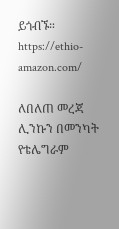ይጎብኙ። https://ethio-amazon.com/

ለበለጠ መረጃ ሊንኩን በመንካት የቴሌግራም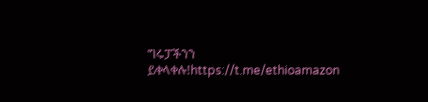ግሩፓችንን ይቀላቀሉ!https://t.me/ethioamazon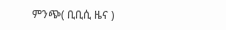ምንጭ( ቢቢሲ ዜና )